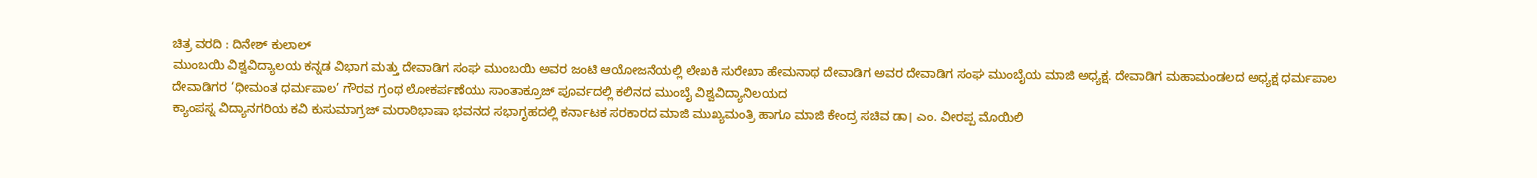ಚಿತ್ರ ವರದಿ : ದಿನೇಶ್ ಕುಲಾಲ್
ಮುಂಬಯಿ ವಿಶ್ವವಿದ್ಯಾಲಯ ಕನ್ನಡ ವಿಭಾಗ ಮತ್ತು ದೇವಾಡಿಗ ಸಂಘ ಮುಂಬಯಿ ಅವರ ಜಂಟಿ ಆಯೋಜನೆಯಲ್ಲಿ ಲೇಖಕಿ ಸುರೇಖಾ ಹೇಮನಾಥ ದೇವಾಡಿಗ ಅವರ ದೇವಾಡಿಗ ಸಂಘ ಮುಂಬೈಯ ಮಾಜಿ ಅಧ್ಯಕ್ಷ. ದೇವಾಡಿಗ ಮಹಾಮಂಡಲದ ಅಧ್ಯಕ್ಷ ಧರ್ಮಪಾಲ ದೇವಾಡಿಗರ ‘ಧೀಮಂತ ಧರ್ಮಪಾಲ’ ಗೌರವ ಗ್ರಂಥ ಲೋಕರ್ಪಣೆಯು ಸಾಂತಾಕ್ರೂಜ್ ಪೂರ್ವದಲ್ಲಿ ಕಲಿನದ ಮುಂಬೈ ವಿಶ್ವವಿದ್ಯಾನಿಲಯದ
ಕ್ಯಾಂಪಸ್ನ ವಿದ್ಯಾನಗರಿಯ ಕವಿ ಕುಸುಮಾಗ್ರಜ್ ಮರಾಠಿಭಾಷಾ ಭವನದ ಸಭಾಗೃಹದಲ್ಲಿ ಕರ್ನಾಟಕ ಸರಕಾರದ ಮಾಜಿ ಮುಖ್ಯಮಂತ್ರಿ ಹಾಗೂ ಮಾಜಿ ಕೇಂದ್ರ ಸಚಿವ ಡಾ। ಎಂ. ವೀರಪ್ಪ ಮೊಯಿಲಿ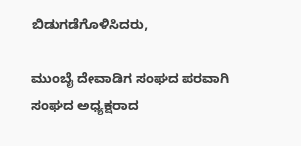ಬಿಡುಗಡೆಗೊಳಿಸಿದರು,

ಮುಂಬೈ ದೇವಾಡಿಗ ಸಂಘದ ಪರವಾಗಿ ಸಂಘದ ಅಧ್ಯಕ್ಷರಾದ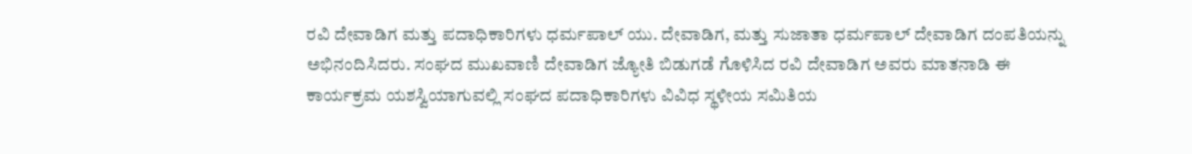ರವಿ ದೇವಾಡಿಗ ಮತ್ತು ಪದಾಧಿಕಾರಿಗಳು ಧರ್ಮಪಾಲ್ ಯು. ದೇವಾಡಿಗ, ಮತ್ತು ಸುಜಾತಾ ಧರ್ಮಪಾಲ್ ದೇವಾಡಿಗ ದಂಪತಿಯನ್ನು ಅಭಿನಂದಿಸಿದರು. ಸಂಘದ ಮುಖವಾಣಿ ದೇವಾಡಿಗ ಜ್ಯೋತಿ ಬಿಡುಗಡೆ ಗೊಳಿಸಿದ ರವಿ ದೇವಾಡಿಗ ಅವರು ಮಾತನಾಡಿ ಈ ಕಾರ್ಯಕ್ರಮ ಯಶಸ್ವಿಯಾಗುವಲ್ಲಿ ಸಂಘದ ಪದಾಧಿಕಾರಿಗಳು ವಿವಿಧ ಸ್ಥಳೀಯ ಸಮಿತಿಯ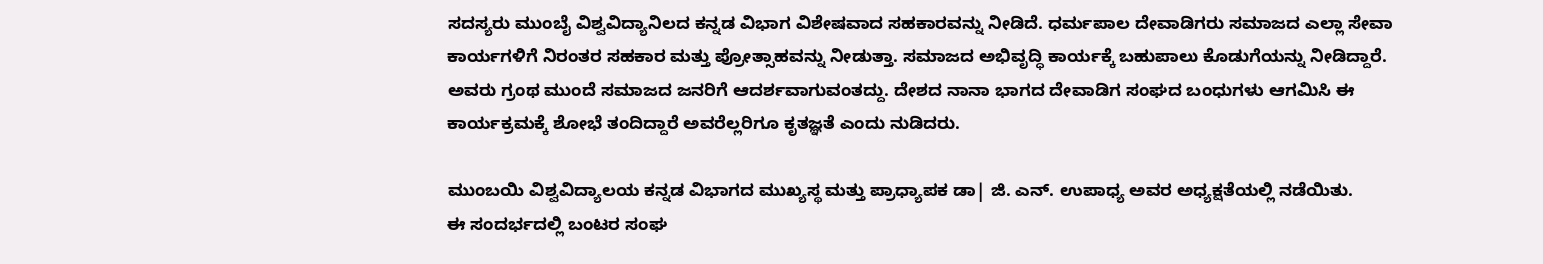ಸದಸ್ಯರು ಮುಂಬೈ ವಿಶ್ವವಿದ್ಯಾನಿಲದ ಕನ್ನಡ ವಿಭಾಗ ವಿಶೇಷವಾದ ಸಹಕಾರವನ್ನು ನೀಡಿದೆ. ಧರ್ಮಪಾಲ ದೇವಾಡಿಗರು ಸಮಾಜದ ಎಲ್ಲಾ ಸೇವಾ ಕಾರ್ಯಗಳಿಗೆ ನಿರಂತರ ಸಹಕಾರ ಮತ್ತು ಪ್ರೋತ್ಸಾಹವನ್ನು ನೀಡುತ್ತಾ. ಸಮಾಜದ ಅಭಿವೃದ್ಧಿ ಕಾರ್ಯಕ್ಕೆ ಬಹುಪಾಲು ಕೊಡುಗೆಯನ್ನು ನೀಡಿದ್ದಾರೆ. ಅವರು ಗ್ರಂಥ ಮುಂದೆ ಸಮಾಜದ ಜನರಿಗೆ ಆದರ್ಶವಾಗುವಂತದ್ದು. ದೇಶದ ನಾನಾ ಭಾಗದ ದೇವಾಡಿಗ ಸಂಘದ ಬಂಧುಗಳು ಆಗಮಿಸಿ ಈ ಕಾರ್ಯಕ್ರಮಕ್ಕೆ ಶೋಭೆ ತಂದಿದ್ದಾರೆ ಅವರೆಲ್ಲರಿಗೂ ಕೃತಜ್ಞತೆ ಎಂದು ನುಡಿದರು.

ಮುಂಬಯಿ ವಿಶ್ವವಿದ್ಯಾಲಯ ಕನ್ನಡ ವಿಭಾಗದ ಮುಖ್ಯಸ್ಥ ಮತ್ತು ಪ್ರಾಧ್ಯಾಪಕ ಡಾ| ಜಿ. ಎನ್. ಉಪಾಧ್ಯ ಅವರ ಅಧ್ಯಕ್ಷತೆಯಲ್ಲಿ ನಡೆಯಿತು.
ಈ ಸಂದರ್ಭದಲ್ಲಿ ಬಂಟರ ಸಂಘ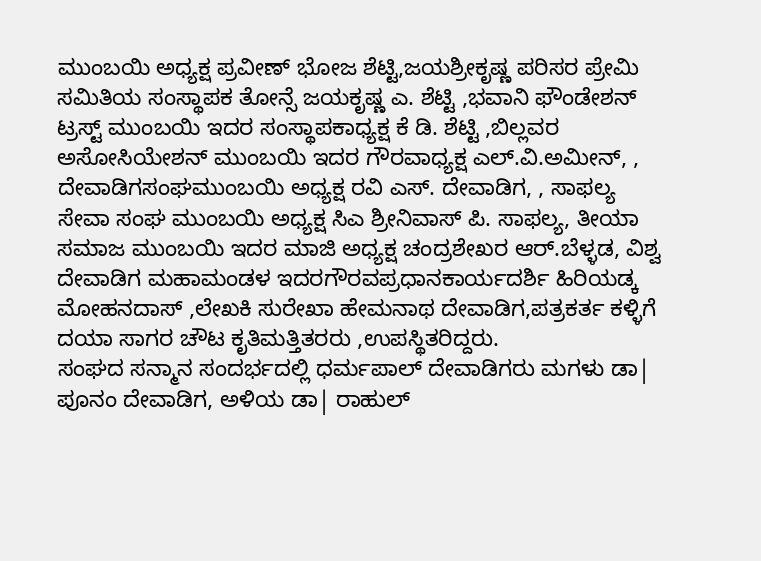ಮುಂಬಯಿ ಅಧ್ಯಕ್ಷ ಪ್ರವೀಣ್ ಭೋಜ ಶೆಟ್ಟಿ,ಜಯಶ್ರೀಕೃಷ್ಣ ಪರಿಸರ ಪ್ರೇಮಿ ಸಮಿತಿಯ ಸಂಸ್ಥಾಪಕ ತೋನ್ಸೆ ಜಯಕೃಷ್ಣ ಎ. ಶೆಟ್ಟಿ ,ಭವಾನಿ ಫೌಂಡೇಶನ್ ಟ್ರಸ್ಟ್ ಮುಂಬಯಿ ಇದರ ಸಂಸ್ಥಾಪಕಾಧ್ಯಕ್ಷ ಕೆ ಡಿ. ಶೆಟ್ಟಿ ,ಬಿಲ್ಲವರ ಅಸೋಸಿಯೇಶನ್ ಮುಂಬಯಿ ಇದರ ಗೌರವಾಧ್ಯಕ್ಷ ಎಲ್.ವಿ.ಅಮೀನ್, , ದೇವಾಡಿಗಸಂಘಮುಂಬಯಿ ಅಧ್ಯಕ್ಷ ರವಿ ಎಸ್. ದೇವಾಡಿಗ, , ಸಾಫಲ್ಯ ಸೇವಾ ಸಂಘ ಮುಂಬಯಿ ಅಧ್ಯಕ್ಷ ಸಿಎ ಶ್ರೀನಿವಾಸ್ ಪಿ. ಸಾಫಲ್ಯ, ತೀಯಾ ಸಮಾಜ ಮುಂಬಯಿ ಇದರ ಮಾಜಿ ಅಧ್ಯಕ್ಷ ಚಂದ್ರಶೇಖರ ಆರ್.ಬೆಳ್ಳಡ, ವಿಶ್ವ ದೇವಾಡಿಗ ಮಹಾಮಂಡಳ ಇದರಗೌರವಪ್ರಧಾನಕಾರ್ಯದರ್ಶಿ ಹಿರಿಯಡ್ಕ ಮೋಹನದಾಸ್ ,ಲೇಖಕಿ ಸುರೇಖಾ ಹೇಮನಾಥ ದೇವಾಡಿಗ,ಪತ್ರಕರ್ತ ಕಳ್ಳಿಗೆ ದಯಾ ಸಾಗರ ಚೌಟ ಕೃತಿಮತ್ತಿತರರು ,ಉಪಸ್ಥಿತರಿದ್ದರು.
ಸಂಘದ ಸನ್ಮಾನ ಸಂದರ್ಭದಲ್ಲಿ ಧರ್ಮಪಾಲ್ ದೇವಾಡಿಗರು ಮಗಳು ಡಾ| ಪೂನಂ ದೇವಾಡಿಗ, ಅಳಿಯ ಡಾ| ರಾಹುಲ್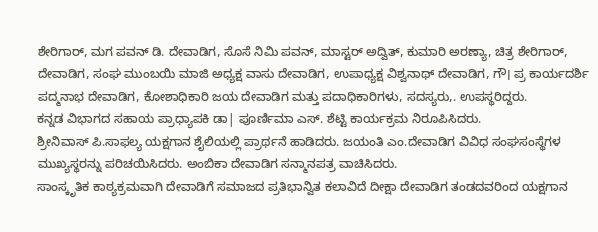ಶೇರಿಗಾರ್, ಮಗ ಪವನ್ ಡಿ. ದೇವಾಡಿಗ, ಸೊಸೆ ನಿಮಿ ಪವನ್, ಮಾಸ್ಟರ್ ಅದ್ವಿತ್, ಕುಮಾರಿ ಅರಣ್ಯಾ, ಚಿತ್ರ ಶೇರಿಗಾರ್, ದೇವಾಡಿಗ, ಸಂಘ ಮುಂಬಯಿ ಮಾಜಿ ಅಧ್ಯಕ್ಷ ವಾಸು ದೇವಾಡಿಗ, ಉಪಾಧ್ಯಕ್ಷ ವಿಶ್ವನಾಥ್ ದೇವಾಡಿಗ, ಗೌ। ಪ್ರ ಕಾರ್ಯದರ್ಶಿ ಪದ್ಮನಾಭ ದೇವಾಡಿಗ, ಕೋಶಾಧಿಕಾರಿ ಜಯ ದೇವಾಡಿಗ ಮತ್ತು ಪದಾಧಿಕಾರಿಗಳು, ಸದಸ್ಯರು,. ಉಪಸ್ಥರಿದ್ದರು.
ಕನ್ನಡ ವಿಭಾಗದ ಸಹಾಯ ಪ್ರಾಧ್ಯಾಪಕಿ ಡಾ| ಪೂರ್ಣಿಮಾ ಎಸ್. ಶೆಟ್ಟಿ ಕಾರ್ಯಕ್ರಮ ನಿರೂಪಿಸಿದರು.
ಶ್ರೀನಿವಾಸ್ ಪಿ.ಸಾಫಲ್ಯ ಯಕ್ಷಗಾನ ಶೈಲಿಯಲ್ಲಿ ಪ್ರಾರ್ಥನೆ ಹಾಡಿದರು. ಜಯಂತಿ ಎಂ.ದೇವಾಡಿಗ ವಿವಿಧ ಸಂಘಸಂಸ್ಥೆಗಳ ಮುಖ್ಯಸ್ಥರನ್ನು ಪರಿಚಯಿಸಿದರು. ಅಂಬಿಕಾ ದೇವಾಡಿಗ ಸನ್ಮಾನಪತ್ರ ವಾಚಿಸಿದರು.
ಸಾಂಸ್ಕೃತಿಕ ಕಾಠ್ಯಕ್ರಮವಾಗಿ ದೇವಾಡಿಗೆ ಸಮಾಜದ ಪ್ರತಿಭಾನ್ವಿತ ಕಲಾವಿದೆ ದೀಕ್ಷಾ ದೇವಾಡಿಗ ತಂಡದವರಿಂದ ಯಕ್ಷಗಾನ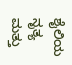ಶೈಲಿಯ ನೃತ್ಯ ಮತ್ತು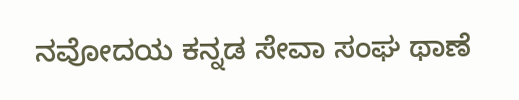ನವೋದಯ ಕನ್ನಡ ಸೇವಾ ಸಂಘ ಥಾಣೆ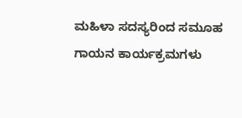ಮಹಿಳಾ ಸದಸ್ಯರಿಂದ ಸಮೂಹ ಗಾಯನ ಕಾರ್ಯಕ್ರಮಗಳು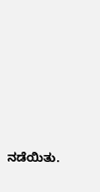ನಡೆಯಿತು.